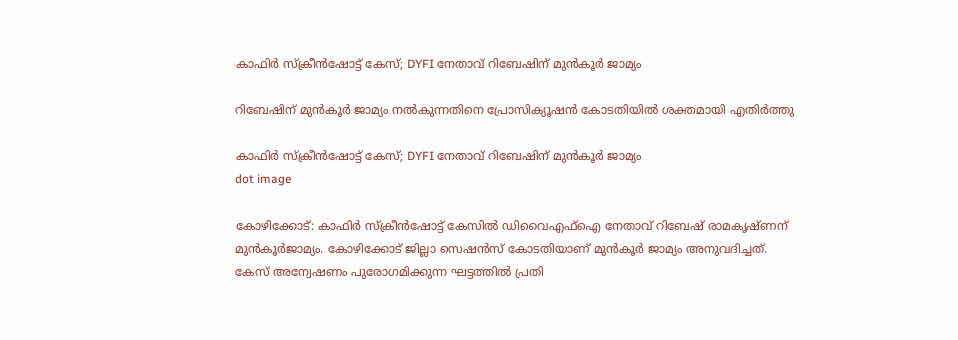കാഫിര്‍ സ്‌ക്രീന്‍ഷോട്ട് കേസ്; DYFI നേതാവ് റിബേഷിന് മുന്‍കൂര്‍ ജാമ്യം

റിബേഷിന് മുന്‍കൂര്‍ ജാമ്യം നല്‍കുന്നതിനെ പ്രോസിക്യൂഷന്‍ കോടതിയില്‍ ശക്തമായി എതിര്‍ത്തു

കാഫിര്‍ സ്‌ക്രീന്‍ഷോട്ട് കേസ്; DYFI നേതാവ് റിബേഷിന് മുന്‍കൂര്‍ ജാമ്യം
dot image

കോഴിക്കോട്: കാഫിര്‍ സ്‌ക്രീന്‍ഷോട്ട് കേസില്‍ ഡിവൈഎഫ്‌ഐ നേതാവ് റിബേഷ് രാമകൃഷ്ണന് മുന്‍കൂര്‍ജാമ്യം. കോഴിക്കോട് ജില്ലാ സെഷന്‍സ് കോടതിയാണ് മുന്‍കൂര്‍ ജാമ്യം അനുവദിച്ചത്. കേസ് അന്വേഷണം പുരോഗമിക്കുന്ന ഘട്ടത്തില്‍ പ്രതി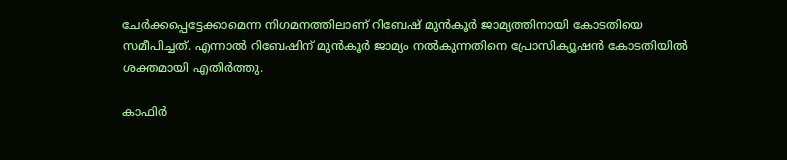ചേര്‍ക്കപ്പെട്ടേക്കാമെന്ന നിഗമനത്തിലാണ് റിബേഷ് മുന്‍കൂര്‍ ജാമ്യത്തിനായി കോടതിയെ സമീപിച്ചത്. എന്നാല്‍ റിബേഷിന് മുന്‍കൂര്‍ ജാമ്യം നല്‍കുന്നതിനെ പ്രോസിക്യൂഷന്‍ കോടതിയില്‍ ശക്തമായി എതിര്‍ത്തു.

കാഫിര്‍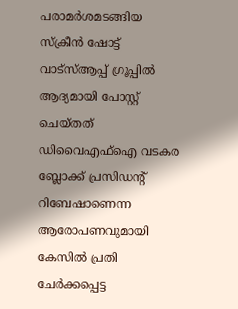പരാമര്‍ശമടങ്ങിയ സ്‌ക്രീന്‍ ഷോട്ട് വാട്‌സ്ആപ്പ് ഗ്രൂപ്പില്‍ ആദ്യമായി പോസ്റ്റ് ചെയ്തത് ഡിവൈഎഫ്ഐ വടകര ബ്ലോക്ക് പ്രസിഡന്റ് റിബേഷാണെന്ന ആരോപണവുമായി കേസില്‍ പ്രതി ചേര്‍ക്കപ്പെട്ട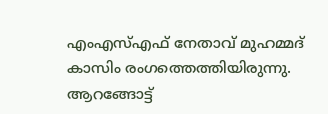എംഎസ്എഫ് നേതാവ് മുഹമ്മദ് കാസിം രംഗത്തെത്തിയിരുന്നു. ആറങ്ങോട്ട്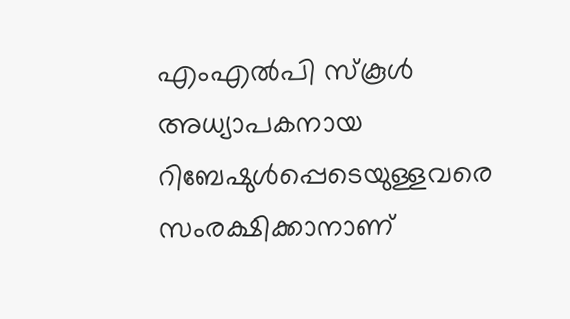എംഎല്‍പി സ്‌കൂള്‍ അധ്യാപകനായ റിബേഷുള്‍പ്പെടെയുള്ളവരെ സംരക്ഷിക്കാനാണ്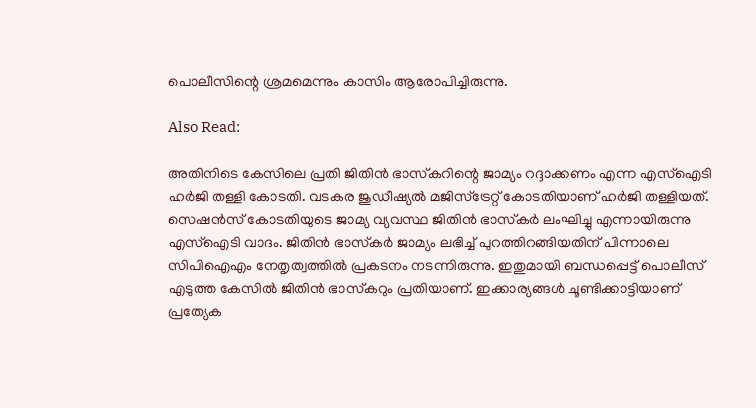പൊലീസിന്റെ ശ്രമമെന്നും കാസിം ആരോപിച്ചിരുന്നു.

Also Read:

അതിനിടെ കേസിലെ പ്രതി ജിതിന്‍ ഭാസ്‌കറിന്റെ ജാമ്യം റദ്ദാക്കണം എന്ന എസ്‌ഐടി ഹര്‍ജി തള്ളി കോടതി. വടകര ജുഡീഷ്യല്‍ മജിസ്‌ട്രേറ്റ് കോടതിയാണ് ഹര്‍ജി തള്ളിയത്. സെഷന്‍സ് കോടതിയുടെ ജാമ്യ വ്യവസ്ഥ ജിതിന്‍ ഭാസ്‌കര്‍ ലംഘിച്ചു എന്നായിരുന്നു എസ്‌ഐടി വാദം. ജിതിന്‍ ഭാസ്‌കര്‍ ജാമ്യം ലഭിച്ച് പുറത്തിറങ്ങിയതിന് പിന്നാലെ സിപിഐഎം നേതൃത്വത്തില്‍ പ്രകടനം നടന്നിരുന്നു. ഇതുമായി ബന്ധപ്പെട്ട് പൊലീസ് എടുത്ത കേസില്‍ ജിതിന്‍ ഭാസ്‌കറും പ്രതിയാണ്. ഇക്കാര്യങ്ങള്‍ ചൂണ്ടിക്കാട്ടിയാണ് പ്രത്യേക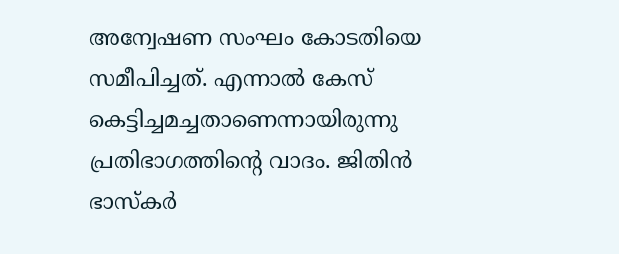അന്വേഷണ സംഘം കോടതിയെ സമീപിച്ചത്. എന്നാല്‍ കേസ് കെട്ടിച്ചമച്ചതാണെന്നായിരുന്നു പ്രതിഭാഗത്തിന്റെ വാദം. ജിതിന്‍ ഭാസ്‌കര്‍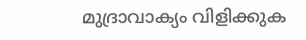മുദ്രാവാക്യം വിളിക്കുക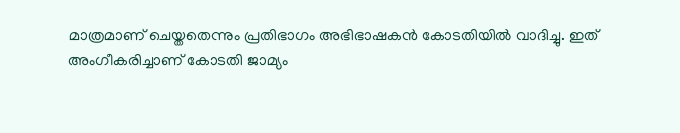മാത്രമാണ് ചെയ്തതെന്നും പ്രതിഭാഗം അഭിഭാഷകന്‍ കോടതിയില്‍ വാദിച്ചു. ഇത് അംഗീകരിച്ചാണ് കോടതി ജാമ്യം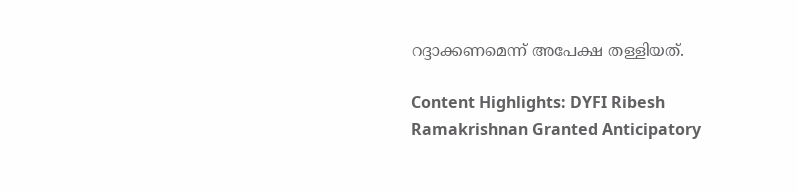റദ്ദാക്കണമെന്ന് അപേക്ഷ തള്ളിയത്.

Content Highlights: DYFI Ribesh Ramakrishnan Granted Anticipatory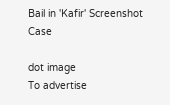Bail in 'Kafir' Screenshot Case

dot image
To advertise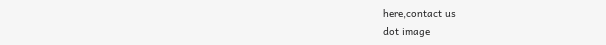here,contact us
dot image